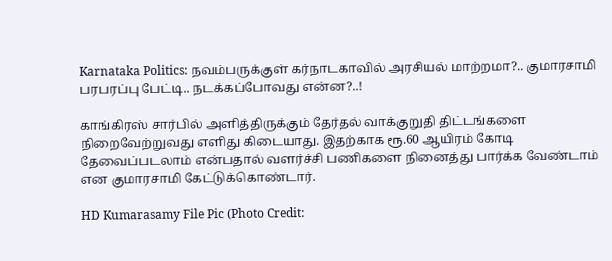Karnataka Politics: நவம்பருக்குள் கர்நாடகாவில் அரசியல் மாற்றமா?.. குமாரசாமி பரபரப்பு பேட்டி.. நடக்கப்போவது என்ன?..!

காங்கிரஸ் சார்பில் அளித்திருக்கும் தேர்தல் வாக்குறுதி திட்டங்களை நிறைவேற்றுவது எளிது கிடையாது. இதற்காக ரூ.60 ஆயிரம் கோடி தேவைப்படலாம் என்பதால் வளர்ச்சி பணிகளை நினைத்து பார்க்க வேண்டாம் என குமாரசாமி கேட்டுக்கொண்டார்.

HD Kumarasamy File Pic (Photo Credit: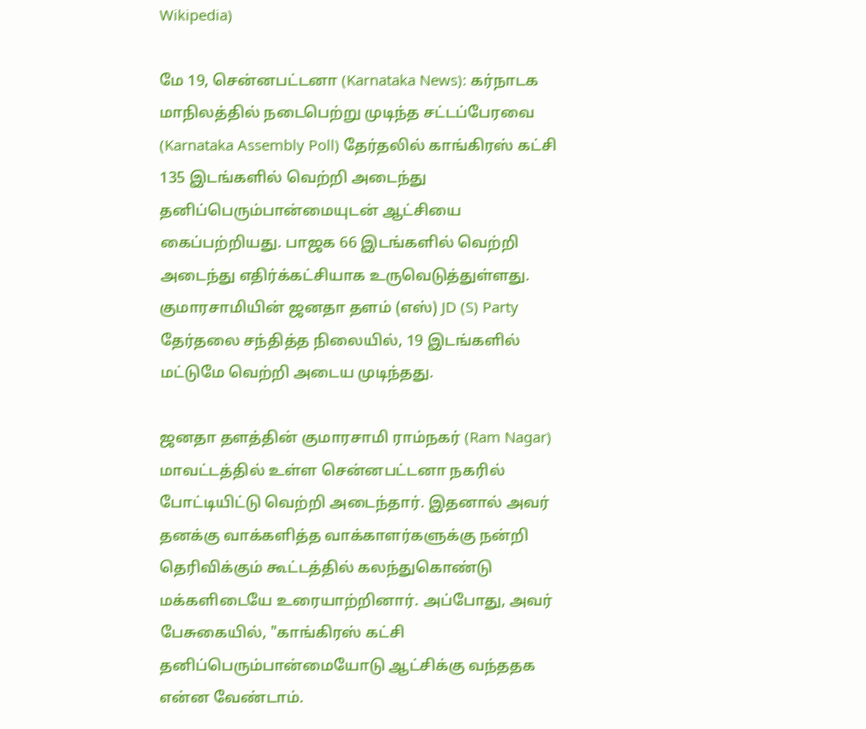Wikipedia)

மே 19, சென்னபட்டனா (Karnataka News): கர்நாடக மாநிலத்தில் நடைபெற்று முடிந்த சட்டப்பேரவை (Karnataka Assembly Poll) தேர்தலில் காங்கிரஸ் கட்சி 135 இடங்களில் வெற்றி அடைந்து தனிப்பெரும்பான்மையுடன் ஆட்சியை கைப்பற்றியது. பாஜக 66 இடங்களில் வெற்றி அடைந்து எதிர்க்கட்சியாக உருவெடுத்துள்ளது. குமாரசாமியின் ஜனதா தளம் (எஸ்) JD (S) Party தேர்தலை சந்தித்த நிலையில், 19 இடங்களில் மட்டுமே வெற்றி அடைய முடிந்தது.

ஜனதா தளத்தின் குமாரசாமி ராம்நகர் (Ram Nagar) மாவட்டத்தில் உள்ள சென்னபட்டனா நகரில் போட்டியிட்டு வெற்றி அடைந்தார். இதனால் அவர் தனக்கு வாக்களித்த வாக்காளர்களுக்கு நன்றி தெரிவிக்கும் கூட்டத்தில் கலந்துகொண்டு மக்களிடையே உரையாற்றினார். அப்போது, அவர் பேசுகையில், "காங்கிரஸ் கட்சி தனிப்பெரும்பான்மையோடு ஆட்சிக்கு வந்ததக என்ன வேண்டாம்.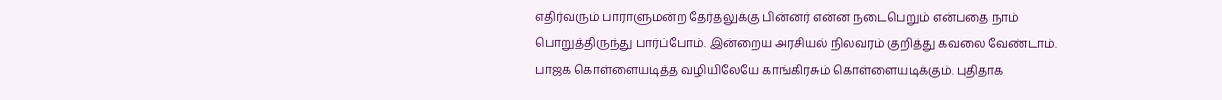எதிர்வரும் பாராளுமன்ற தேர்தலுக்கு பின்னர் என்ன நடைபெறும் என்பதை நாம் பொறுத்திருந்து பார்ப்போம். இன்றைய அரசியல் நிலவரம் குறித்து கவலை வேண்டாம். பாஜக கொள்ளையடித்த வழியிலேயே காங்கிரசும் கொள்ளையடிக்கும். புதிதாக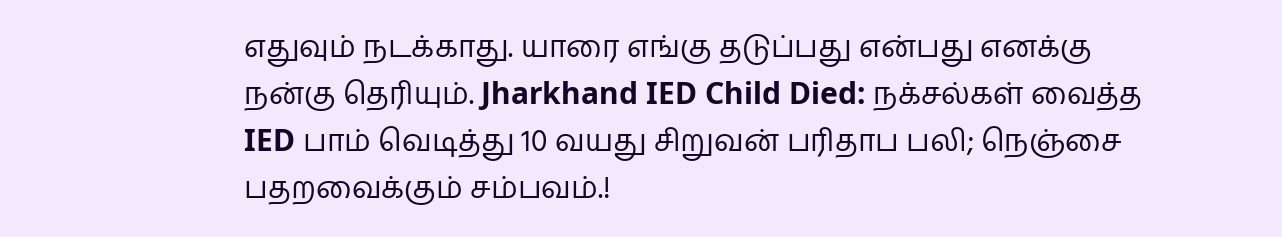எதுவும் நடக்காது. யாரை எங்கு தடுப்பது என்பது எனக்கு நன்கு தெரியும். Jharkhand IED Child Died: நக்சல்கள் வைத்த IED பாம் வெடித்து 10 வயது சிறுவன் பரிதாப பலி; நெஞ்சை பதறவைக்கும் சம்பவம்.!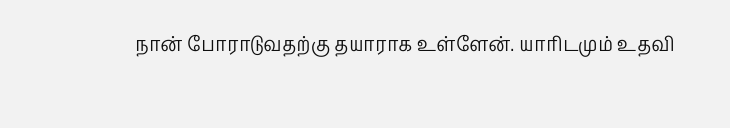நான் போராடுவதற்கு தயாராக உள்ளேன். யாரிடமும் உதவி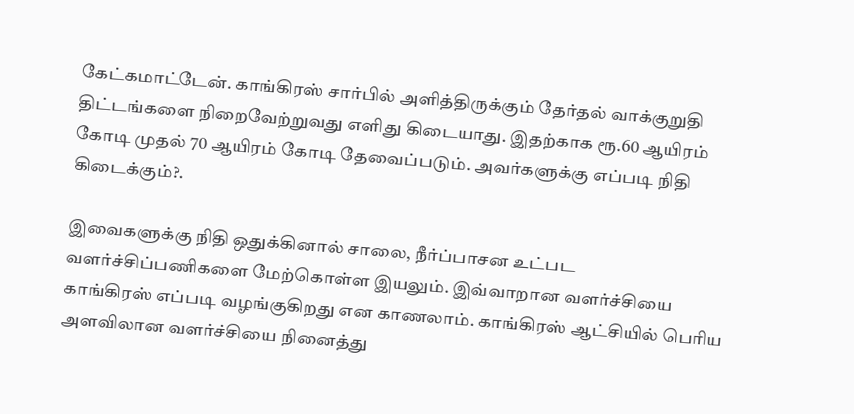கேட்கமாட்டேன். காங்கிரஸ் சார்பில் அளித்திருக்கும் தேர்தல் வாக்குறுதி திட்டங்களை நிறைவேற்றுவது எளிது கிடையாது. இதற்காக ரூ.60 ஆயிரம் கோடி முதல் 70 ஆயிரம் கோடி தேவைப்படும். அவர்களுக்கு எப்படி நிதி கிடைக்கும்?.

இவைகளுக்கு நிதி ஒதுக்கினால் சாலை, நீர்ப்பாசன உட்பட வளர்ச்சிப்பணிகளை மேற்கொள்ள இயலும். இவ்வாறான வளர்ச்சியை காங்கிரஸ் எப்படி வழங்குகிறது என காணலாம். காங்கிரஸ் ஆட்சியில் பெரிய அளவிலான வளர்ச்சியை நினைத்து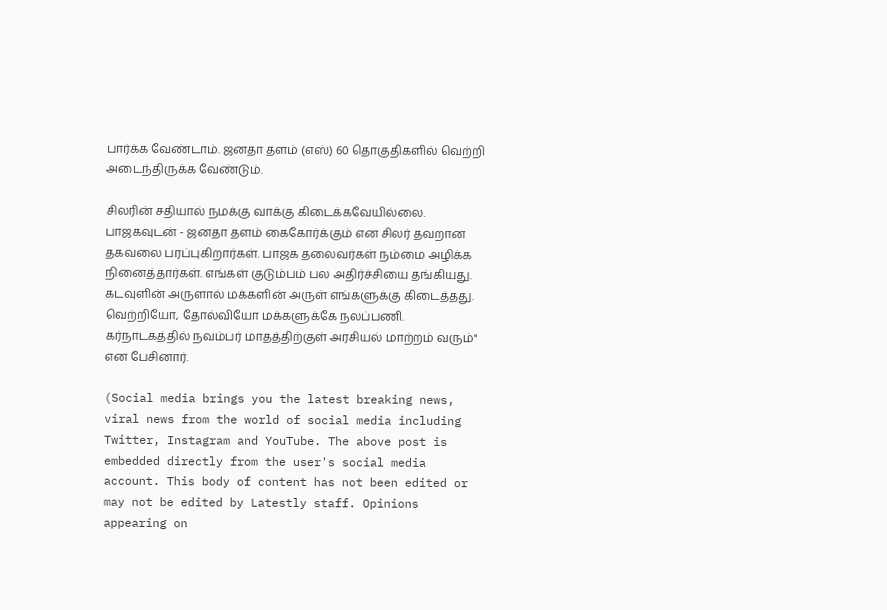பார்க்க வேண்டாம். ஜனதா தளம் (எஸ்) 60 தொகுதிகளில் வெற்றி அடைந்திருக்க வேண்டும்.

சிலரின் சதியால் நமக்கு வாக்கு கிடைக்கவேயில்லை. பாஜகவுடன் - ஜனதா தளம் கைகோர்க்கும் என சிலர் தவறான தகவலை பரப்புகிறார்கள். பாஜக தலைவர்கள் நம்மை அழிக்க நினைத்தார்கள். எங்கள் குடும்பம் பல அதிர்ச்சியை தங்கியது. கடவுளின் அருளால் மக்களின் அருள் எங்களுக்கு கிடைத்தது. வெற்றியோ, தோல்வியோ மக்களுக்கே நலப்பணி. கர்நாடகத்தில் நவம்பர் மாதத்திற்குள் அரசியல் மாற்றம் வரும்" என பேசினார்.

(Social media brings you the latest breaking news, viral news from the world of social media including Twitter, Instagram and YouTube. The above post is embedded directly from the user's social media account. This body of content has not been edited or may not be edited by Latestly staff. Opinions appearing on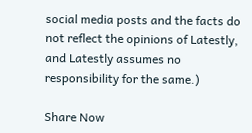social media posts and the facts do not reflect the opinions of Latestly, and Latestly assumes no responsibility for the same.)

Share Now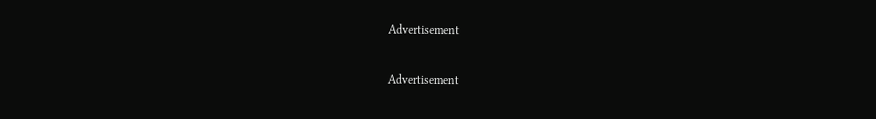Advertisement


Advertisement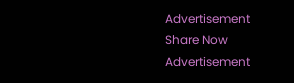Advertisement
Share Now
Advertisement